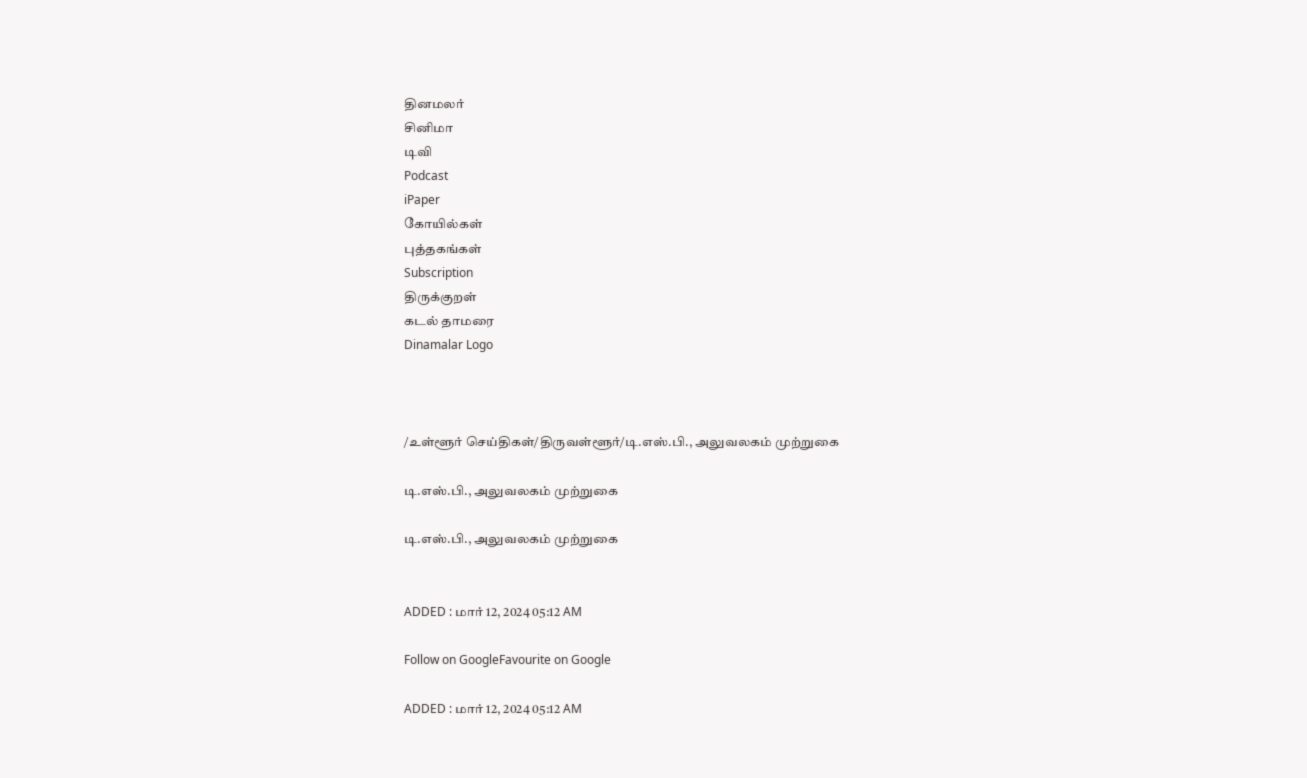தினமலர்
சினிமா
டிவி
Podcast
iPaper
கோயில்கள்
புத்தகங்கள்
Subscription
திருக்குறள்
கடல் தாமரை
Dinamalar Logo



/உள்ளூர் செய்திகள்/திருவள்ளூர்/டி.எஸ்.பி., அலுவலகம் முற்றுகை

டி.எஸ்.பி., அலுவலகம் முற்றுகை

டி.எஸ்.பி., அலுவலகம் முற்றுகை


ADDED : மார் 12, 2024 05:12 AM

Follow on GoogleFavourite on Google

ADDED : மார் 12, 2024 05:12 AM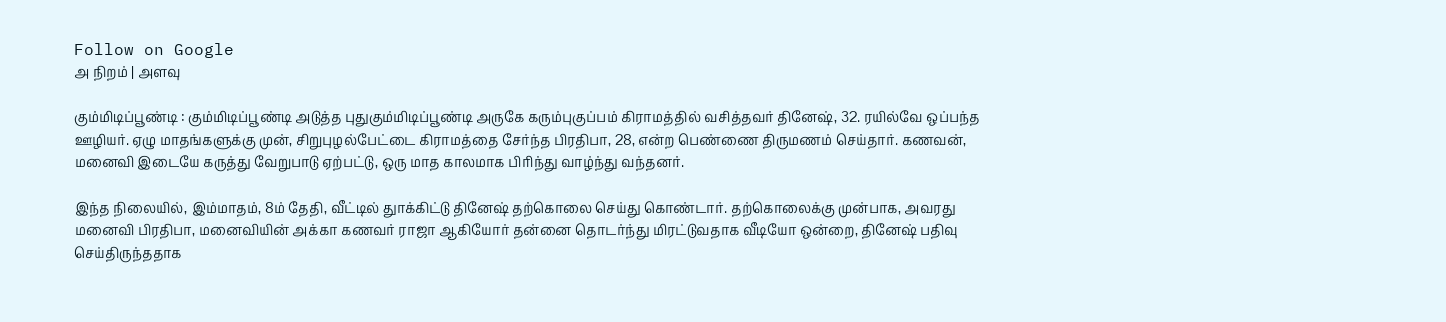Follow on Google
அ நிறம் | அளவு

கும்மிடிப்பூண்டி : கும்மிடிப்பூண்டி அடுத்த புதுகும்மிடிப்பூண்டி அருகே கரும்புகுப்பம் கிராமத்தில் வசித்தவர் தினேஷ், 32. ரயில்வே ஒப்பந்த ஊழியர். ஏழு மாதங்களுக்கு முன், சிறுபுழல்பேட்டை கிராமத்தை சேர்ந்த பிரதிபா, 28, என்ற பெண்ணை திருமணம் செய்தார். கணவன், மனைவி இடையே கருத்து வேறுபாடு ஏற்பட்டு, ஒரு மாத காலமாக பிரிந்து வாழ்ந்து வந்தனர்.

இந்த நிலையில், இம்மாதம், 8ம் தேதி, வீட்டில் துாக்கிட்டு தினேஷ் தற்கொலை செய்து கொண்டார். தற்கொலைக்கு முன்பாக, அவரது மனைவி பிரதிபா, மனைவியின் அக்கா கணவர் ராஜா ஆகியோர் தன்னை தொடர்ந்து மிரட்டுவதாக வீடியோ ஒன்றை, தினேஷ் பதிவு செய்திருந்ததாக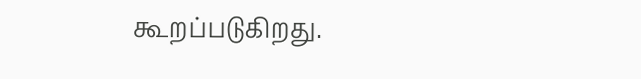கூறப்படுகிறது.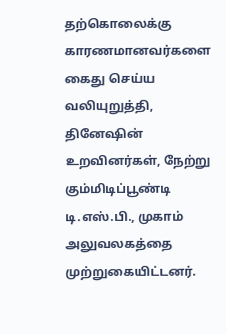தற்கொலைக்கு காரணமானவர்களை கைது செய்ய வலியுறுத்தி, தினேஷின் உறவினர்கள், நேற்று கும்மிடிப்பூண்டி டி.எஸ்.பி., முகாம் அலுவலகத்தை முற்றுகையிட்டனர்.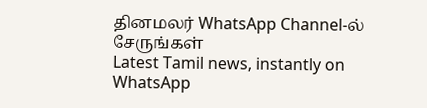தினமலர் WhatsApp Channel-ல் சேருங்கள்
Latest Tamil news, instantly on WhatsApp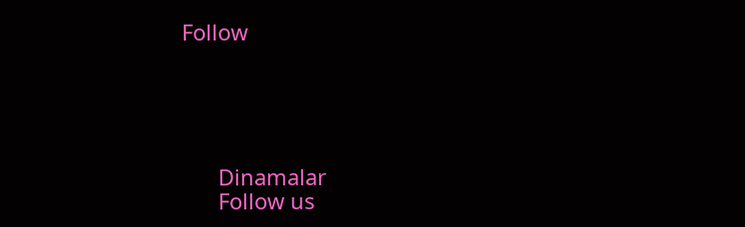Follow





      Dinamalar
      Follow us